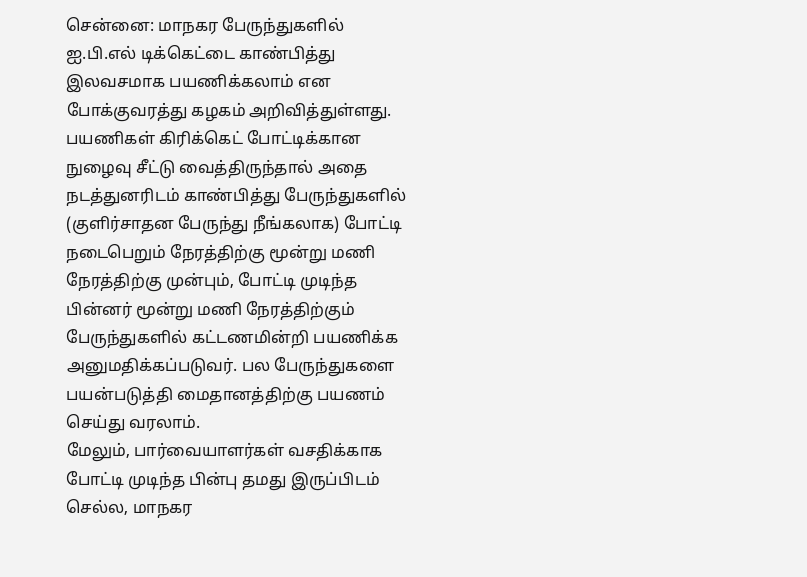சென்னை: மாநகர பேருந்துகளில் ஐ.பி.எல் டிக்கெட்டை காண்பித்து இலவசமாக பயணிக்கலாம் என போக்குவரத்து கழகம் அறிவித்துள்ளது. பயணிகள் கிரிக்கெட் போட்டிக்கான நுழைவு சீட்டு வைத்திருந்தால் அதை நடத்துனரிடம் காண்பித்து பேருந்துகளில் (குளிர்சாதன பேருந்து நீங்கலாக) போட்டி நடைபெறும் நேரத்திற்கு மூன்று மணி நேரத்திற்கு முன்பும், போட்டி முடிந்த பின்னர் மூன்று மணி நேரத்திற்கும் பேருந்துகளில் கட்டணமின்றி பயணிக்க அனுமதிக்கப்படுவர். பல பேருந்துகளை பயன்படுத்தி மைதானத்திற்கு பயணம் செய்து வரலாம்.
மேலும், பார்வையாளர்கள் வசதிக்காக போட்டி முடிந்த பின்பு தமது இருப்பிடம் செல்ல, மாநகர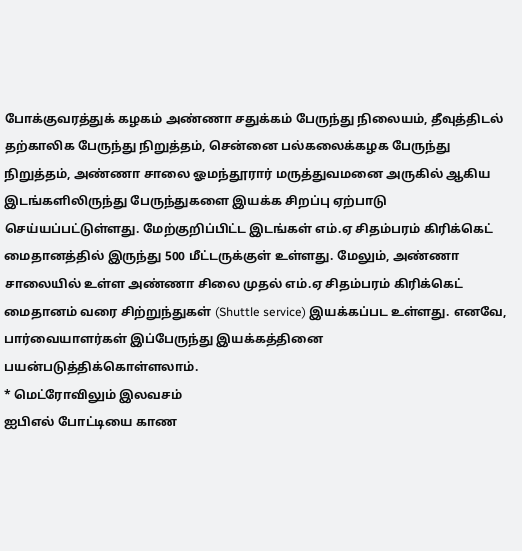போக்குவரத்துக் கழகம் அண்ணா சதுக்கம் பேருந்து நிலையம், தீவுத்திடல் தற்காலிக பேருந்து நிறுத்தம், சென்னை பல்கலைக்கழக பேருந்து நிறுத்தம், அண்ணா சாலை ஓமந்தூரார் மருத்துவமனை அருகில் ஆகிய இடங்களிலிருந்து பேருந்துகளை இயக்க சிறப்பு ஏற்பாடு செய்யப்பட்டுள்ளது. மேற்குறிப்பிட்ட இடங்கள் எம்.ஏ சிதம்பரம் கிரிக்கெட் மைதானத்தில் இருந்து 500 மீட்டருக்குள் உள்ளது. மேலும், அண்ணா சாலையில் உள்ள அண்ணா சிலை முதல் எம்.ஏ சிதம்பரம் கிரிக்கெட் மைதானம் வரை சிற்றுந்துகள் (Shuttle service) இயக்கப்பட உள்ளது. எனவே, பார்வையாளர்கள் இப்பேருந்து இயக்கத்தினை பயன்படுத்திக்கொள்ளலாம்.
* மெட்ரோவிலும் இலவசம்
ஐபிஎல் போட்டியை காண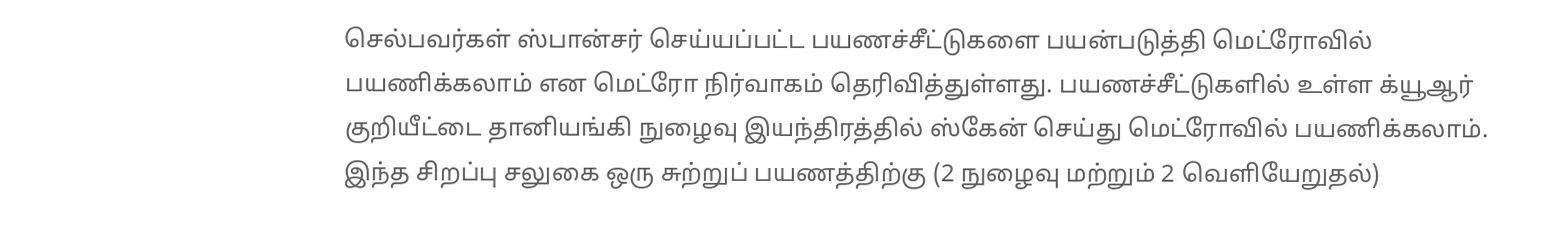செல்பவர்கள் ஸ்பான்சர் செய்யப்பட்ட பயணச்சீட்டுகளை பயன்படுத்தி மெட்ரோவில் பயணிக்கலாம் என மெட்ரோ நிர்வாகம் தெரிவித்துள்ளது. பயணச்சீட்டுகளில் உள்ள க்யூஆர் குறியீட்டை தானியங்கி நுழைவு இயந்திரத்தில் ஸ்கேன் செய்து மெட்ரோவில் பயணிக்கலாம். இந்த சிறப்பு சலுகை ஒரு சுற்றுப் பயணத்திற்கு (2 நுழைவு மற்றும் 2 வெளியேறுதல்)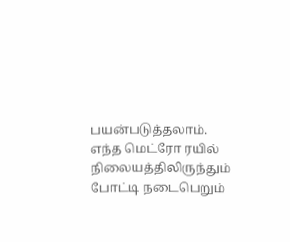பயன்படுத்தலாம். எந்த மெட்ரோ ரயில் நிலையத்திலிருந்தும் போட்டி நடைபெறும்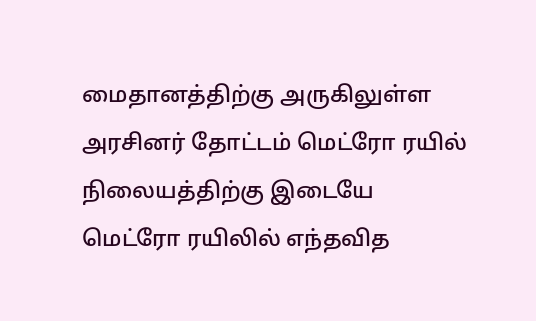மைதானத்திற்கு அருகிலுள்ள அரசினர் தோட்டம் மெட்ரோ ரயில் நிலையத்திற்கு இடையே மெட்ரோ ரயிலில் எந்தவித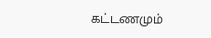கட்டணமும்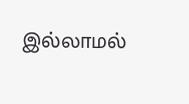இல்லாமல்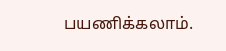பயணிக்கலாம்.